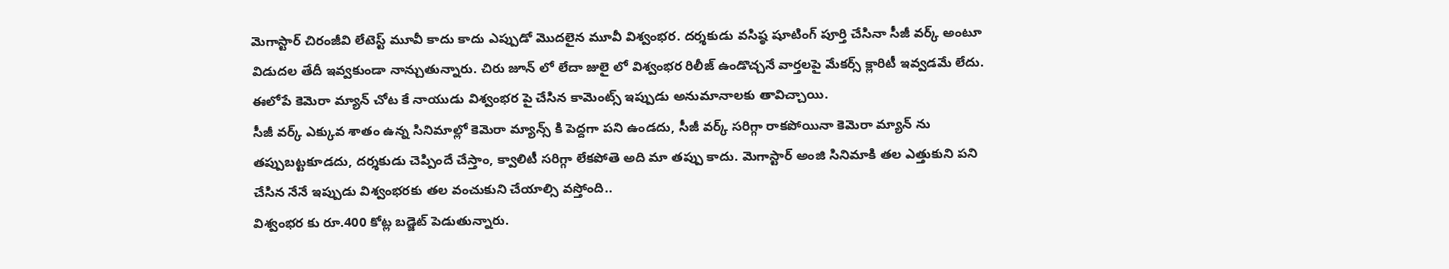మెగాస్టార్ చిరంజీవి లేటెస్ట్ మూవీ కాదు కాదు ఎప్పుడో మొదలైన మూవీ విశ్వంభర. దర్శకుడు వసిష్ఠ షూటింగ్ పూర్తి చేసినా సీజీ వర్క్ అంటూ విడుదల తేదీ ఇవ్వకుండా నాన్చుతున్నారు. చిరు జూన్ లో లేదా జులై లో విశ్వంభర రిలీజ్ ఉండొచ్చనే వార్తలపై మేకర్స్ క్లారిటీ ఇవ్వడమే లేదు. ఈలోపే కెమెరా మ్యాన్ చోట కే నాయుడు విశ్వంభర పై చేసిన కామెంట్స్ ఇప్పుడు అనుమానాలకు తావిచ్చాయి.
సీజీ వర్క్ ఎక్కువ శాతం ఉన్న సినిమాల్లో కెమెరా మ్యాన్స్ కి పెద్దగా పని ఉండదు, సీజీ వర్క్ సరిగ్గా రాకపోయినా కెమెరా మ్యాన్ ను తప్పుబట్టకూడదు, దర్శకుడు చెప్పిందే చేస్తాం, క్వాలిటీ సరిగ్గా లేకపోతె అది మా తప్పు కాదు. మెగాస్టార్ అంజి సినిమాకి తల ఎత్తుకుని పని చేసిన నేనే ఇప్పుడు విశ్వంభరకు తల వంచుకుని చేయాల్సి వస్తోంది..
విశ్వంభర కు రూ.400 కోట్ల బడ్జెట్ పెడుతున్నారు.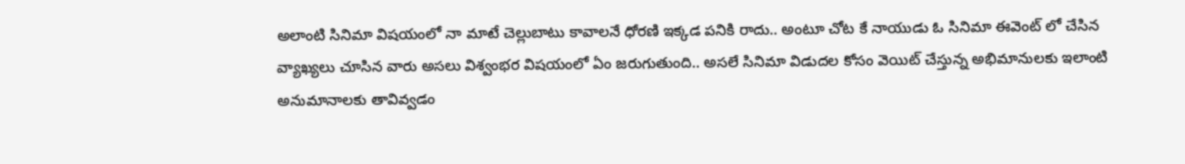అలాంటి సినిమా విషయంలో నా మాటే చెల్లుబాటు కావాలనే ధోరణి ఇక్కడ పనికి రాదు.. అంటూ చోట కే నాయుడు ఓ సినిమా ఈవెంట్ లో చేసిన వ్యాఖ్యలు చూసిన వారు అసలు విశ్వంభర విషయంలో ఏం జరుగుతుంది.. అసలే సినిమా విడుదల కోసం వెయిట్ చేస్తున్న అభిమానులకు ఇలాంటి అనుమానాలకు తావివ్వడం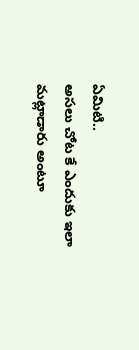ఏమిటి..
అసలు చోట కే ఎందుకు ఇలా మట్లాడారు అంటూ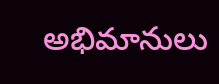అభిమానులు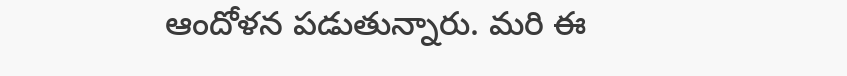ఆందోళన పడుతున్నారు. మరి ఈ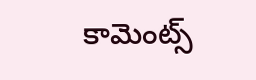కామెంట్స్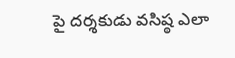పై దర్శకుడు వసిష్ఠ ఎలా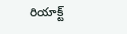రియాక్ట్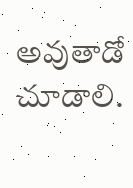అవుతాడో చూడాలి.